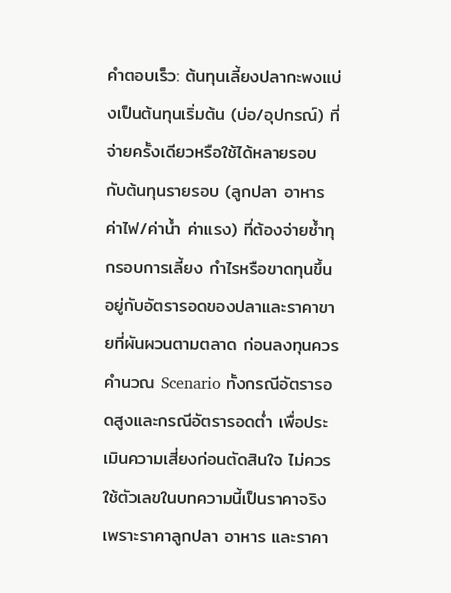คำตอบเร็ว: ต้นทุนเลี้ยงปลากะพงแบ่งเป็นต้นทุนเริ่มต้น (บ่อ/อุปกรณ์) ที่จ่ายครั้งเดียวหรือใช้ได้หลายรอบ กับต้นทุนรายรอบ (ลูกปลา อาหาร ค่าไฟ/ค่าน้ำ ค่าแรง) ที่ต้องจ่ายซ้ำทุกรอบการเลี้ยง กำไรหรือขาดทุนขึ้นอยู่กับอัตรารอดของปลาและราคาขายที่ผันผวนตามตลาด ก่อนลงทุนควรคำนวณ Scenario ทั้งกรณีอัตรารอดสูงและกรณีอัตรารอดต่ำ เพื่อประเมินความเสี่ยงก่อนตัดสินใจ ไม่ควรใช้ตัวเลขในบทความนี้เป็นราคาจริง เพราะราคาลูกปลา อาหาร และราคา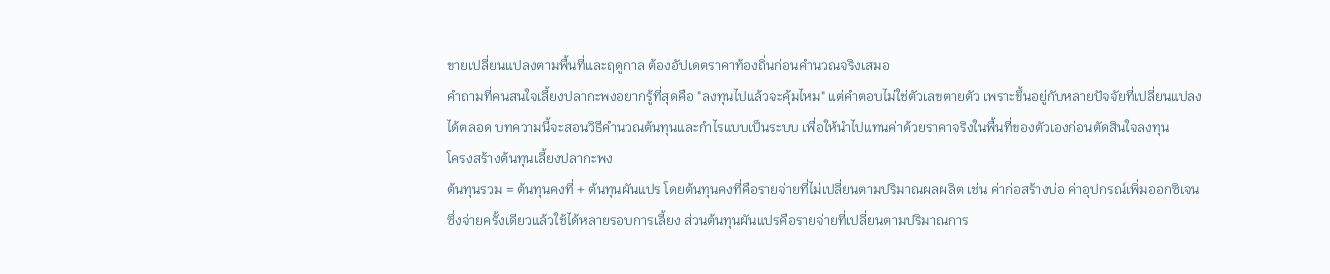ขายเปลี่ยนแปลงตามพื้นที่และฤดูกาล ต้องอัปเดตราคาท้องถิ่นก่อนคำนวณจริงเสมอ
คำถามที่คนสนใจเลี้ยงปลากะพงอยากรู้ที่สุดคือ "ลงทุนไปแล้วจะคุ้มไหม" แต่คำตอบไม่ใช่ตัวเลขตายตัว เพราะขึ้นอยู่กับหลายปัจจัยที่เปลี่ยนแปลงได้ตลอด บทความนี้จะสอนวิธีคำนวณต้นทุนและกำไรแบบเป็นระบบ เพื่อให้นำไปแทนค่าด้วยราคาจริงในพื้นที่ของตัวเองก่อนตัดสินใจลงทุน
โครงสร้างต้นทุนเลี้ยงปลากะพง
ต้นทุนรวม = ต้นทุนคงที่ + ต้นทุนผันแปร โดยต้นทุนคงที่คือรายจ่ายที่ไม่เปลี่ยนตามปริมาณผลผลิต เช่น ค่าก่อสร้างบ่อ ค่าอุปกรณ์เพิ่มออกซิเจน ซึ่งจ่ายครั้งเดียวแล้วใช้ได้หลายรอบการเลี้ยง ส่วนต้นทุนผันแปรคือรายจ่ายที่เปลี่ยนตามปริมาณการ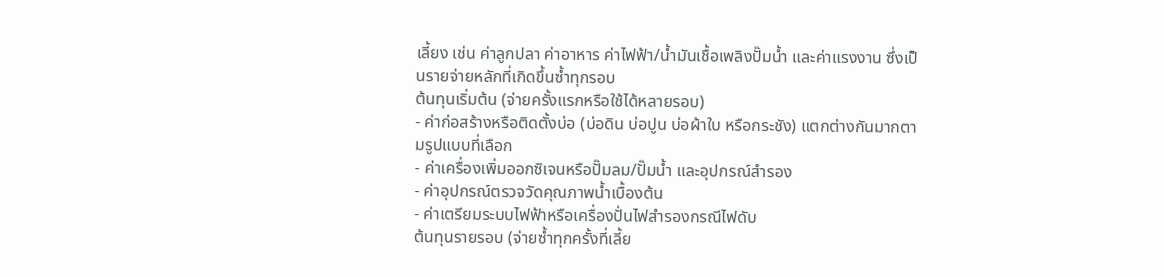เลี้ยง เช่น ค่าลูกปลา ค่าอาหาร ค่าไฟฟ้า/น้ำมันเชื้อเพลิงปั๊มน้ำ และค่าแรงงาน ซึ่งเป็นรายจ่ายหลักที่เกิดขึ้นซ้ำทุกรอบ
ต้นทุนเริ่มต้น (จ่ายครั้งแรกหรือใช้ได้หลายรอบ)
- ค่าก่อสร้างหรือติดตั้งบ่อ (บ่อดิน บ่อปูน บ่อผ้าใบ หรือกระชัง) แตกต่างกันมากตามรูปแบบที่เลือก
- ค่าเครื่องเพิ่มออกซิเจนหรือปั๊มลม/ปั๊มน้ำ และอุปกรณ์สำรอง
- ค่าอุปกรณ์ตรวจวัดคุณภาพน้ำเบื้องต้น
- ค่าเตรียมระบบไฟฟ้าหรือเครื่องปั่นไฟสำรองกรณีไฟดับ
ต้นทุนรายรอบ (จ่ายซ้ำทุกครั้งที่เลี้ย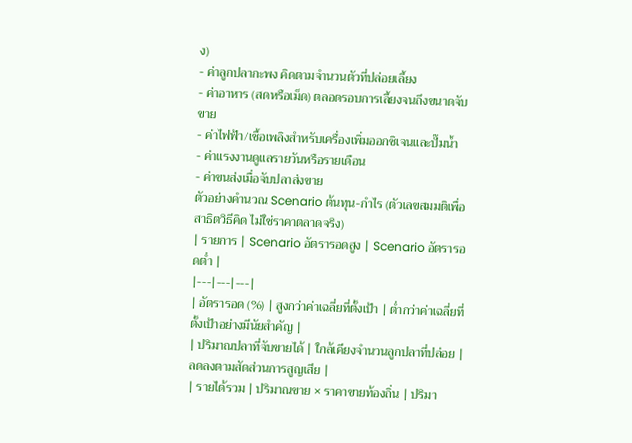ง)
- ค่าลูกปลากะพง คิดตามจำนวนตัวที่ปล่อยเลี้ยง
- ค่าอาหาร (สดหรือเม็ด) ตลอดรอบการเลี้ยงจนถึงขนาดจับขาย
- ค่าไฟฟ้า/เชื้อเพลิงสำหรับเครื่องเพิ่มออกซิเจนและปั๊มน้ำ
- ค่าแรงงานดูแลรายวันหรือรายเดือน
- ค่าขนส่งเมื่อจับปลาส่งขาย
ตัวอย่างคำนวณ Scenario ต้นทุน-กำไร (ตัวเลขสมมติเพื่อสาธิตวิธีคิด ไม่ใช่ราคาตลาดจริง)
| รายการ | Scenario อัตรารอดสูง | Scenario อัตรารอดต่ำ |
|---|---|---|
| อัตรารอด (%) | สูงกว่าค่าเฉลี่ยที่ตั้งเป้า | ต่ำกว่าค่าเฉลี่ยที่ตั้งเป้าอย่างมีนัยสำคัญ |
| ปริมาณปลาที่จับขายได้ | ใกล้เคียงจำนวนลูกปลาที่ปล่อย | ลดลงตามสัดส่วนการสูญเสีย |
| รายได้รวม | ปริมาณขาย × ราคาขายท้องถิ่น | ปริมา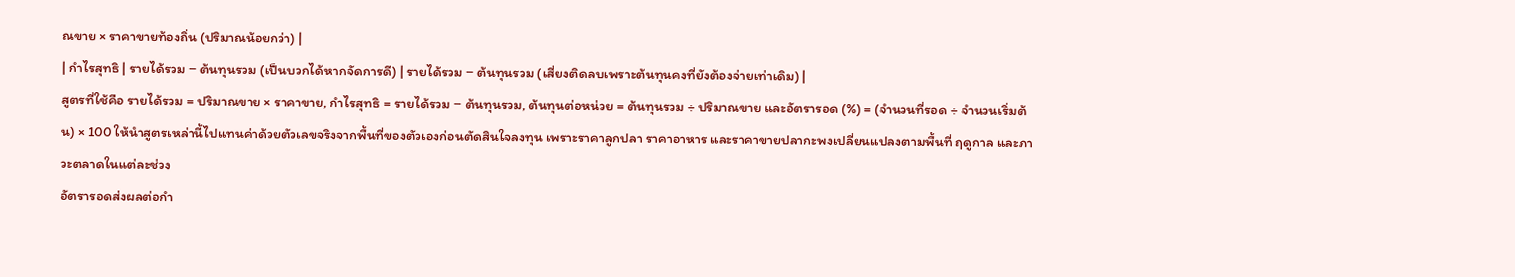ณขาย × ราคาขายท้องถิ่น (ปริมาณน้อยกว่า) |
| กำไรสุทธิ | รายได้รวม − ต้นทุนรวม (เป็นบวกได้หากจัดการดี) | รายได้รวม − ต้นทุนรวม (เสี่ยงติดลบเพราะต้นทุนคงที่ยังต้องจ่ายเท่าเดิม) |
สูตรที่ใช้คือ รายได้รวม = ปริมาณขาย × ราคาขาย, กำไรสุทธิ = รายได้รวม − ต้นทุนรวม, ต้นทุนต่อหน่วย = ต้นทุนรวม ÷ ปริมาณขาย และอัตรารอด (%) = (จำนวนที่รอด ÷ จำนวนเริ่มต้น) × 100 ให้นำสูตรเหล่านี้ไปแทนค่าด้วยตัวเลขจริงจากพื้นที่ของตัวเองก่อนตัดสินใจลงทุน เพราะราคาลูกปลา ราคาอาหาร และราคาขายปลากะพงเปลี่ยนแปลงตามพื้นที่ ฤดูกาล และภาวะตลาดในแต่ละช่วง
อัตรารอดส่งผลต่อกำ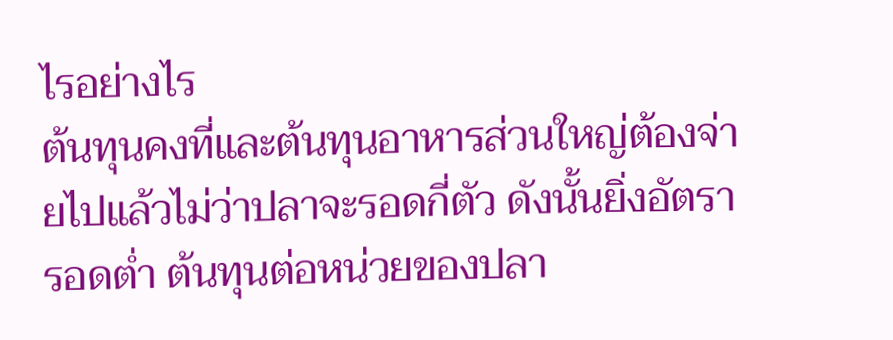ไรอย่างไร
ต้นทุนคงที่และต้นทุนอาหารส่วนใหญ่ต้องจ่ายไปแล้วไม่ว่าปลาจะรอดกี่ตัว ดังนั้นยิ่งอัตรารอดต่ำ ต้นทุนต่อหน่วยของปลา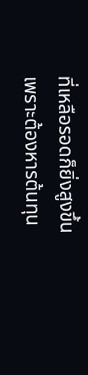ที่เหลือรอดก็ยิ่งสูงขึ้น เพราะต้องหารต้นทุน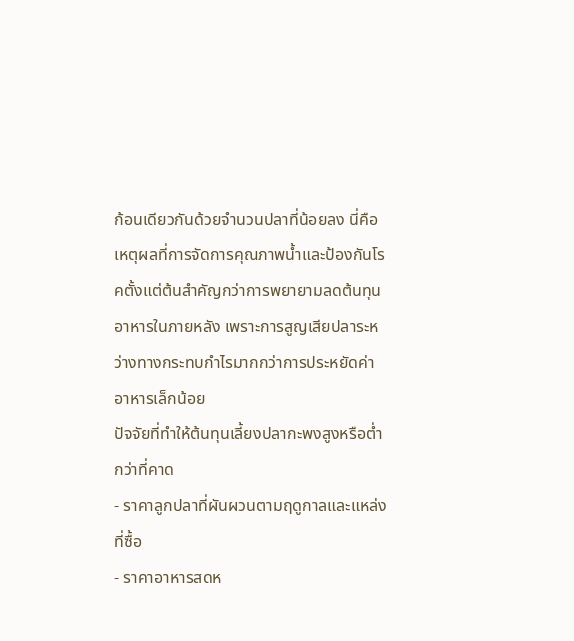ก้อนเดียวกันด้วยจำนวนปลาที่น้อยลง นี่คือเหตุผลที่การจัดการคุณภาพน้ำและป้องกันโรคตั้งแต่ต้นสำคัญกว่าการพยายามลดต้นทุนอาหารในภายหลัง เพราะการสูญเสียปลาระหว่างทางกระทบกำไรมากกว่าการประหยัดค่าอาหารเล็กน้อย
ปัจจัยที่ทำให้ต้นทุนเลี้ยงปลากะพงสูงหรือต่ำกว่าที่คาด
- ราคาลูกปลาที่ผันผวนตามฤดูกาลและแหล่งที่ซื้อ
- ราคาอาหารสดห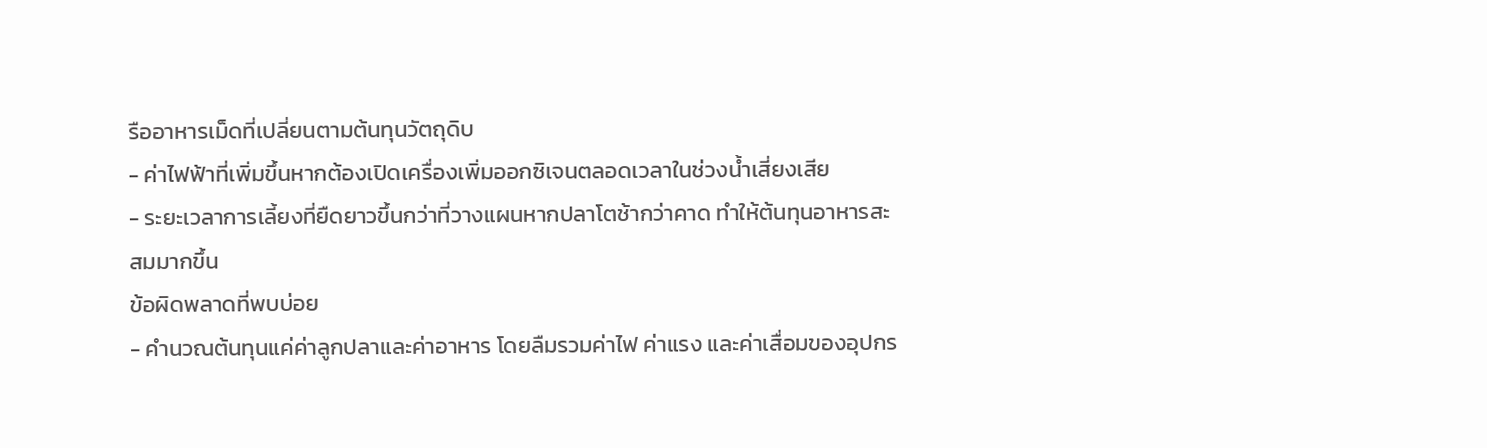รืออาหารเม็ดที่เปลี่ยนตามต้นทุนวัตถุดิบ
- ค่าไฟฟ้าที่เพิ่มขึ้นหากต้องเปิดเครื่องเพิ่มออกซิเจนตลอดเวลาในช่วงน้ำเสี่ยงเสีย
- ระยะเวลาการเลี้ยงที่ยืดยาวขึ้นกว่าที่วางแผนหากปลาโตช้ากว่าคาด ทำให้ต้นทุนอาหารสะสมมากขึ้น
ข้อผิดพลาดที่พบบ่อย
- คำนวณต้นทุนแค่ค่าลูกปลาและค่าอาหาร โดยลืมรวมค่าไฟ ค่าแรง และค่าเสื่อมของอุปกร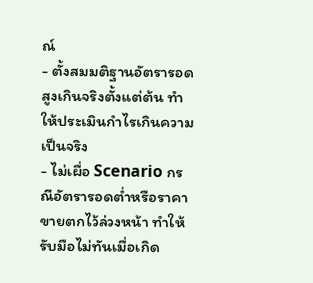ณ์
- ตั้งสมมติฐานอัตรารอดสูงเกินจริงตั้งแต่ต้น ทำให้ประเมินกำไรเกินความเป็นจริง
- ไม่เผื่อ Scenario กรณีอัตรารอดต่ำหรือราคาขายตกไว้ล่วงหน้า ทำให้รับมือไม่ทันเมื่อเกิด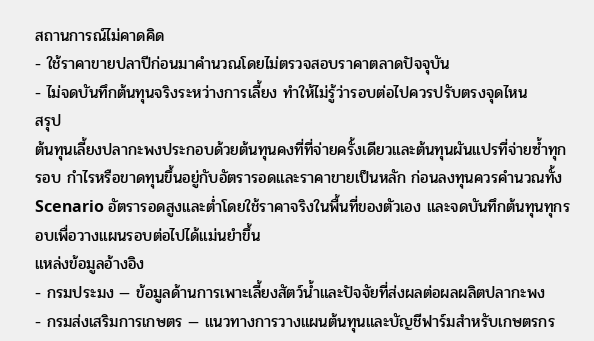สถานการณ์ไม่คาดคิด
- ใช้ราคาขายปลาปีก่อนมาคำนวณโดยไม่ตรวจสอบราคาตลาดปัจจุบัน
- ไม่จดบันทึกต้นทุนจริงระหว่างการเลี้ยง ทำให้ไม่รู้ว่ารอบต่อไปควรปรับตรงจุดไหน
สรุป
ต้นทุนเลี้ยงปลากะพงประกอบด้วยต้นทุนคงที่ที่จ่ายครั้งเดียวและต้นทุนผันแปรที่จ่ายซ้ำทุกรอบ กำไรหรือขาดทุนขึ้นอยู่กับอัตรารอดและราคาขายเป็นหลัก ก่อนลงทุนควรคำนวณทั้ง Scenario อัตรารอดสูงและต่ำโดยใช้ราคาจริงในพื้นที่ของตัวเอง และจดบันทึกต้นทุนทุกรอบเพื่อวางแผนรอบต่อไปได้แม่นยำขึ้น
แหล่งข้อมูลอ้างอิง
- กรมประมง — ข้อมูลด้านการเพาะเลี้ยงสัตว์น้ำและปัจจัยที่ส่งผลต่อผลผลิตปลากะพง
- กรมส่งเสริมการเกษตร — แนวทางการวางแผนต้นทุนและบัญชีฟาร์มสำหรับเกษตรกร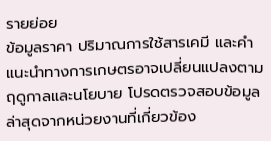รายย่อย
ข้อมูลราคา ปริมาณการใช้สารเคมี และคำแนะนำทางการเกษตรอาจเปลี่ยนแปลงตามฤดูกาลและนโยบาย โปรดตรวจสอบข้อมูลล่าสุดจากหน่วยงานที่เกี่ยวข้อง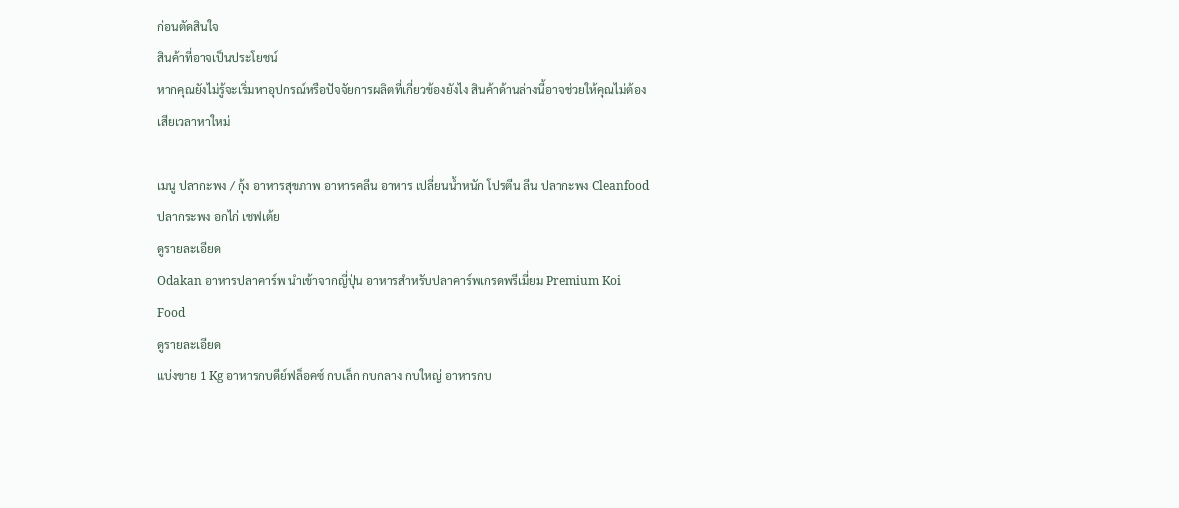ก่อนตัดสินใจ
สินค้าที่อาจเป็นประโยชน์
หากคุณยังไม่รู้จะเริ่มหาอุปกรณ์หรือปัจจัยการผลิตที่เกี่ยวข้องยังไง สินค้าด้านล่างนี้อาจช่วยให้คุณไม่ต้องเสียเวลาหาใหม่

เมนู ปลากะพง / กุ้ง อาหารสุขภาพ อาหารคลีน อาหาร เปลี่ยนน้ำหนัก โปรตีน ลีน ปลากะพง Cleanfood ปลากระพง อกไก่ เชฟเต้ย
ดูรายละเอียด
Odakan อาหารปลาคาร์พ นำเข้าจากญี่ปุ่น อาหารสำหรับปลาคาร์พเกรดพรีเมี่ยม Premium Koi Food
ดูรายละเอียด
แบ่งขาย 1 Kg อาหารกบดีย์ฟล็อคซ์ กบเล็ก กบกลาง กบใหญ่ อาหารกบ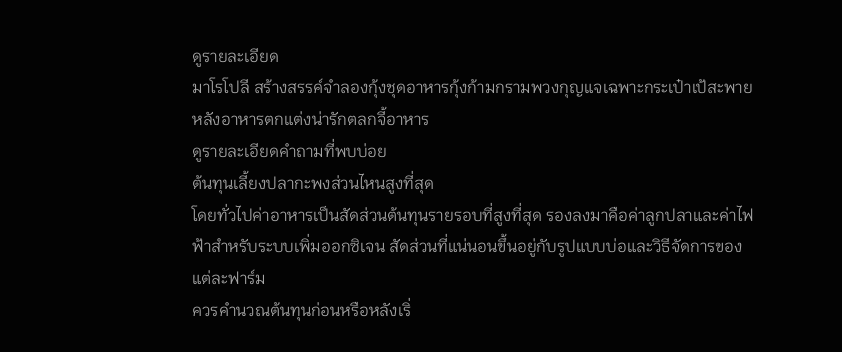ดูรายละเอียด
มาโรโปลี สร้างสรรค์จําลองกุ้งชุดอาหารกุ้งก้ามกรามพวงกุญแจเฉพาะกระเป๋าเป้สะพายหลังอาหารตกแต่งน่ารักตลกจี้อาหาร
ดูรายละเอียดคำถามที่พบบ่อย
ต้นทุนเลี้ยงปลากะพงส่วนไหนสูงที่สุด
โดยทั่วไปค่าอาหารเป็นสัดส่วนต้นทุนรายรอบที่สูงที่สุด รองลงมาคือค่าลูกปลาและค่าไฟฟ้าสำหรับระบบเพิ่มออกซิเจน สัดส่วนที่แน่นอนขึ้นอยู่กับรูปแบบบ่อและวิธีจัดการของแต่ละฟาร์ม
ควรคำนวณต้นทุนก่อนหรือหลังเริ่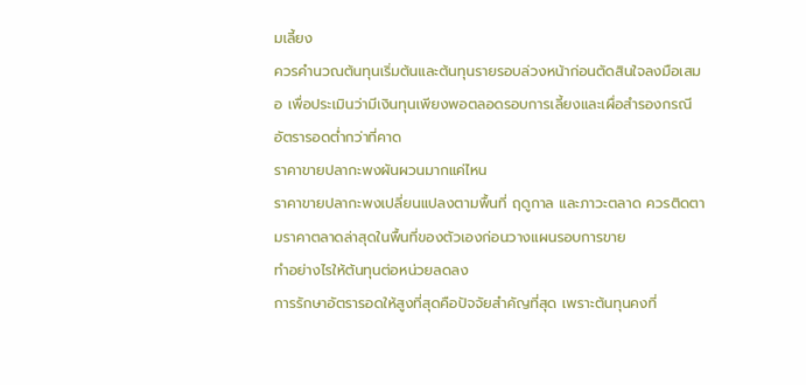มเลี้ยง
ควรคำนวณต้นทุนเริ่มต้นและต้นทุนรายรอบล่วงหน้าก่อนตัดสินใจลงมือเสมอ เพื่อประเมินว่ามีเงินทุนเพียงพอตลอดรอบการเลี้ยงและเผื่อสำรองกรณีอัตรารอดต่ำกว่าที่คาด
ราคาขายปลากะพงผันผวนมากแค่ไหน
ราคาขายปลากะพงเปลี่ยนแปลงตามพื้นที่ ฤดูกาล และภาวะตลาด ควรติดตามราคาตลาดล่าสุดในพื้นที่ของตัวเองก่อนวางแผนรอบการขาย
ทำอย่างไรให้ต้นทุนต่อหน่วยลดลง
การรักษาอัตรารอดให้สูงที่สุดคือปัจจัยสำคัญที่สุด เพราะต้นทุนคงที่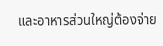และอาหารส่วนใหญ่ต้องจ่าย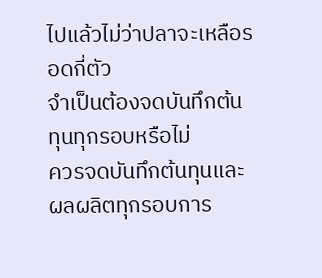ไปแล้วไม่ว่าปลาจะเหลือรอดกี่ตัว
จำเป็นต้องจดบันทึกต้นทุนทุกรอบหรือไม่
ควรจดบันทึกต้นทุนและผลผลิตทุกรอบการ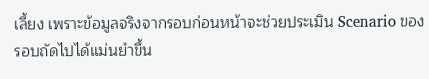เลี้ยง เพราะข้อมูลจริงจากรอบก่อนหน้าจะช่วยประเมิน Scenario ของรอบถัดไปได้แม่นยำขึ้น